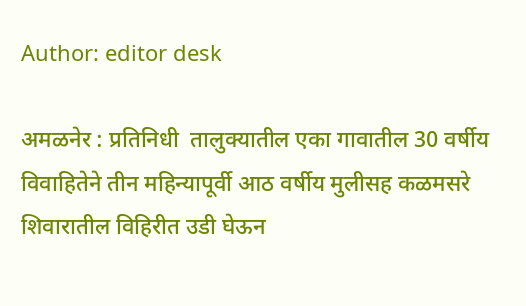Author: editor desk

अमळनेर : प्रतिनिधी  तालुक्यातील एका गावातील 30 वर्षीय विवाहितेने तीन महिन्यापूर्वी आठ वर्षीय मुलीसह कळमसरे शिवारातील विहिरीत उडी घेऊन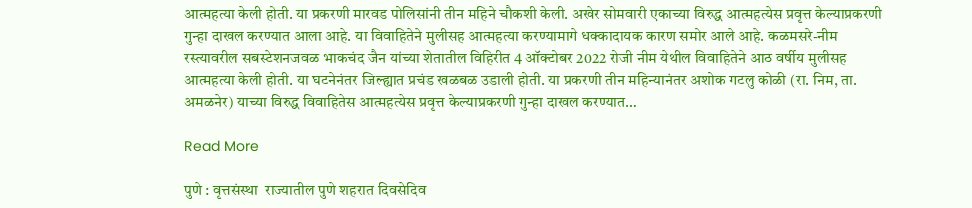आत्महत्या केली होती. या प्रकरणी मारवड पोलिसांनी तीन महिने चौकशी केली. अखेर सोमवारी एकाच्या विरुद्ध आत्महत्येस प्रवृत्त केल्याप्रकरणी गुन्हा दाखल करण्यात आला आहे. या विवाहितेने मुलीसह आत्महत्या करण्यामागे धक्कादायक कारण समोर आले आहे. कळमसरे-नीम रस्त्यावरील सबस्टेशनजवळ भाकचंद जैन यांच्या शेतातील विहिरीत 4 ऑक्टोबर 2022 रोजी नीम येथील विवाहितेने आठ वर्षीय मुलीसह आत्महत्या केली होती. या घटनेनंतर जिल्ह्यात प्रचंड खळबळ उडाली होती. या प्रकरणी तीन महिन्यानंतर अशोक गटलु कोळी (रा. निम, ता. अमळनेर) याच्या विरुद्ध विवाहितेस आत्महत्येस प्रवृत्त केल्याप्रकरणी गुन्हा दाखल करण्यात…

Read More

पुणे : वृत्तसंस्था  राज्यातील पुणे शहरात दिवसेदिव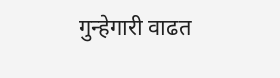गुन्हेगारी वाढत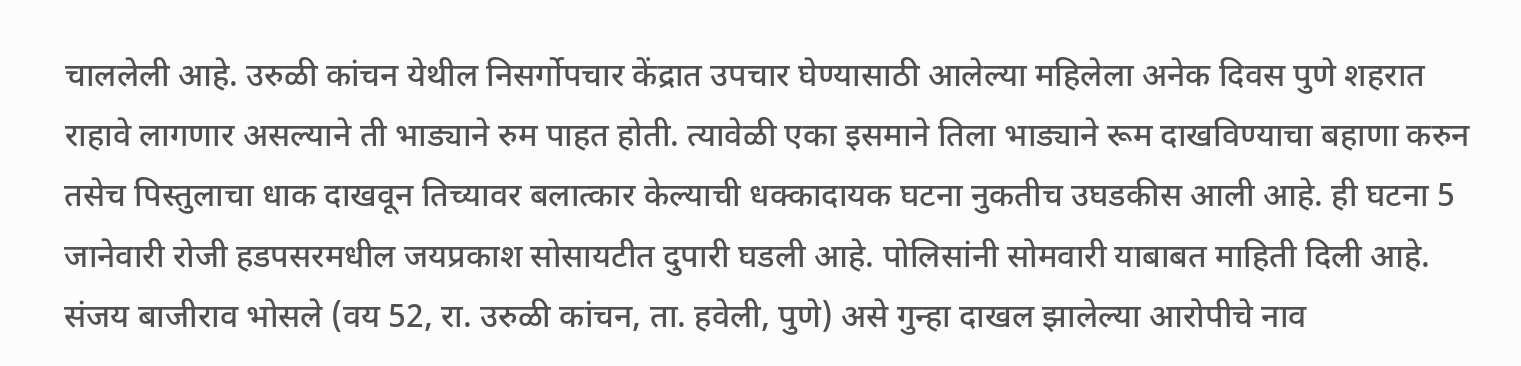चाललेली आहे. उरुळी कांचन येथील निसर्गोपचार केंद्रात उपचार घेण्यासाठी आलेल्या महिलेला अनेक दिवस पुणे शहरात राहावे लागणार असल्याने ती भाड्याने रुम पाहत होती. त्यावेळी एका इसमाने तिला भाड्याने रूम दाखविण्याचा बहाणा करुन तसेच पिस्तुलाचा धाक दाखवून तिच्यावर बलात्कार केल्याची धक्कादायक घटना नुकतीच उघडकीस आली आहे. ही घटना 5 जानेवारी रोजी हडपसरमधील जयप्रकाश सोसायटीत दुपारी घडली आहे. पोलिसांनी सोमवारी याबाबत माहिती दिली आहे. संजय बाजीराव भोसले (वय 52, रा. उरुळी कांचन, ता. हवेली, पुणे) असे गुन्हा दाखल झालेल्या आरोपीचे नाव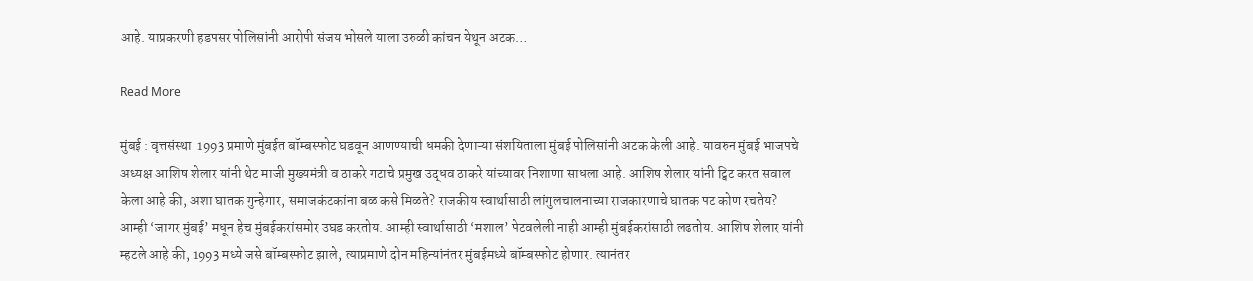आहे. याप्रकरणी हडपसर पोलिसांनी आरोपी संजय भोसले याला उरुळी कांचन येथून अटक…

Read More

मुंबई : वृत्तसंस्था  1993 प्रमाणे मुंबईत बॉम्बस्फोट घडवून आणण्याची धमकी देणाऱ्या संशयिताला मुंबई पोलिसांनी अटक केली आहे. यावरुन मुंबई भाजपचे अध्यक्ष आशिष शेलार यांनी थेट माजी मुख्यमंत्री व ठाकरे गटाचे प्रमुख उद्धव ठाकरे यांच्यावर निशाणा साधला आहे. आशिष शेलार यांनी ट्विट करत सवाल केला आहे की, अशा घातक गुन्हेगार, समाजकंटकांना बळ कसे मिळते? राजकीय स्वार्थासाठी लांगुलचालनाच्या राजकारणाचे घातक पट कोण रचतेय? आम्ही ‘जागर मुंबई’ मधून हेच मुंबईकरांसमोर उघड करतोय. आम्ही स्वार्थासाठी ‘मशाल’ पेटवलेली नाही आम्ही मुंबईकरांसाठी लढतोय. आशिष शेलार यांनी म्हटले आहे की, 1993 मध्ये जसे बॉम्बस्फोट झाले, त्याप्रमाणे दोन महिन्यांनंतर मुंबईमध्ये बॉम्बस्फोट होणार. त्यानंतर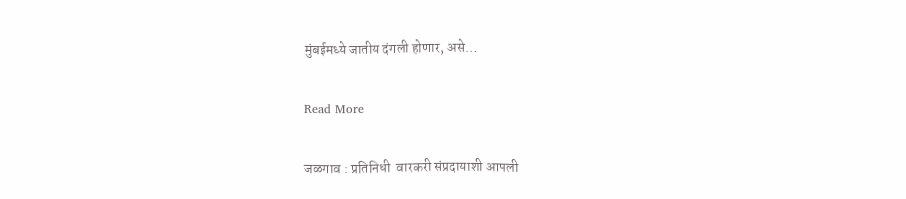मुंबईमध्ये जातीय दंगली होणार, असे…

Read More

जळगाव : प्रतिनिधी  वारकरी संप्रदायाशी आपली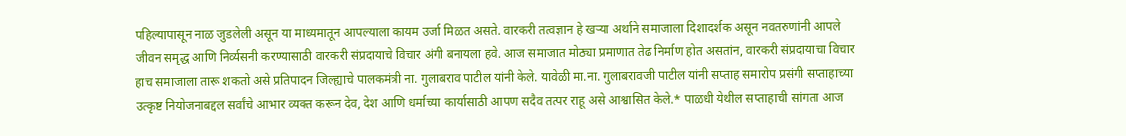पहिल्यापासून नाळ जुडलेली असून या माध्यमातून आपल्याला कायम उर्जा मिळत असते. वारकरी तत्वज्ञान हे खर्‍या अर्थाने समाजाला दिशादर्शक असून नवतरुणांनी आपले जीवन समृद्ध आणि निर्व्यसनी करण्यासाठी वारकरी संप्रदायाचे विचार अंगी बनायला हवे. आज समाजात मोठ्या प्रमाणात तेढ निर्माण होत असतांन, वारकरी संप्रदायाचा विचार हाच समाजाला तारू शकतो असे प्रतिपादन जिल्ह्याचे पालकमंत्री ना. गुलाबराव पाटील यांनी केले. यावेळी मा.ना. गुलाबरावजी पाटील यांनी सप्ताह समारोप प्रसंगी सप्ताहाच्या उत्कृष्ट नियोजनाबद्दल सर्वांचे आभार व्यक्त करून देव, देश आणि धर्माच्या कार्यासाठी आपण सदैव तत्पर राहू असे आश्वासित केले.* पाळधी येथील सप्ताहाची सांगता आज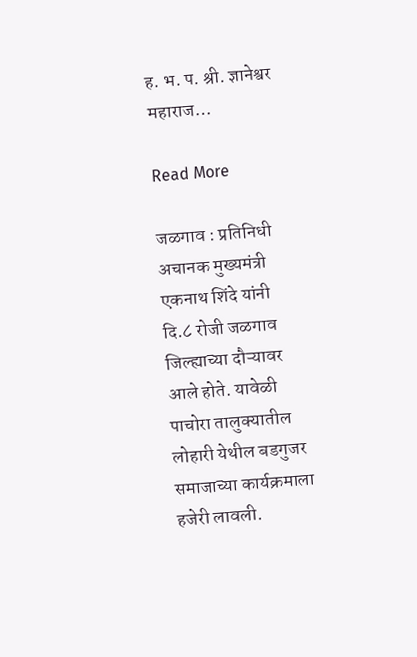ह. भ. प. श्री. ज्ञानेश्वर महाराज…

Read More

जळगाव : प्रतिनिधी  अचानक मुख्यमंत्री एकनाथ शिंदे यांनी दि.८ रोजी जळगाव जिल्ह्याच्या दौऱ्यावर आले होते. यावेळी पाचोरा तालुक्यातील लोहारी येथील बडगुजर समाजाच्या कार्यक्रमाला हजेरी लावली.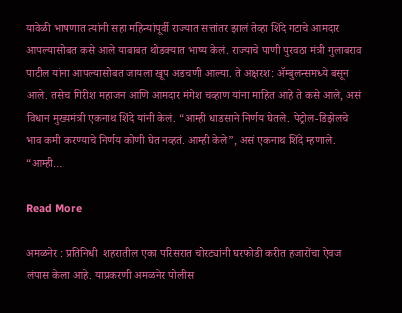यावेळी भाषणात त्यांनी सहा महिन्यांपूर्वी राज्यात सत्तांतर झालं तेव्हा शिंदे गटाचे आमदार आपल्यासोबत कसे आले याबाबत थोडक्यात भाष्य केलं. राज्याचे पाणी पुरवठा मंत्री गुलाबराव पाटील यांना आपल्यासोबत जायला खूप अडचणी आल्या. ते अक्षरश: ॲम्बुलन्समध्ये बसून आले. तसेच गिरीश महाजन आणि आमदार मंगेश चव्हाण यांना माहित आहे ते कसे आले, असं विधान मुख्यमंत्री एकनाथ शिंदे यांनी केलं. “आम्ही धाडसाने निर्णय घेतले. पेट्रोल-डिझेलचे भाव कमी करण्याचे निर्णय कोणी घेत नव्हतं. आम्ही केले”, असं एकनाथ शिंदे म्हणाले. “आम्ही…

Read More

अमळनेर : प्रतिनिधी  शहरातील एका परिसरात चोरट्यांनी घरफोडी करीत हजारोंचा ऐवज लंपास केला आहे. याप्रकरणी अमळनेर पोलीस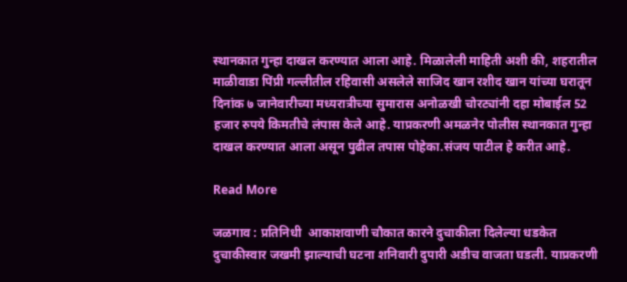स्थानकात गुन्हा दाखल करण्यात आला आहे. मिळालेली माहिती अशी की, शहरातील माळीवाडा पिंप्री गल्लीतील रहिवासी असलेले साजिद खान रशीद खान यांच्या घरातून दिनांक ७ जानेवारीच्या मध्यरात्रीच्या सुमारास अनोळखी चोरट्यांनी दहा मोबाईल 52 हजार रुपये किमतीचे लंपास केले आहे. याप्रकरणी अमळनेर पोलीस स्थानकात गुन्हा दाखल करण्यात आला असून पुढील तपास पोहेका.संजय पाटील हे करीत आहे.

Read More

जळगाव : प्रतिनिधी  आकाशवाणी चौकात कारने दुचाकीला दिलेल्या धडकेत दुचाकीस्वार जखमी झाल्याची घटना शनिवारी दुपारी अडीच वाजता घडली. याप्रकरणी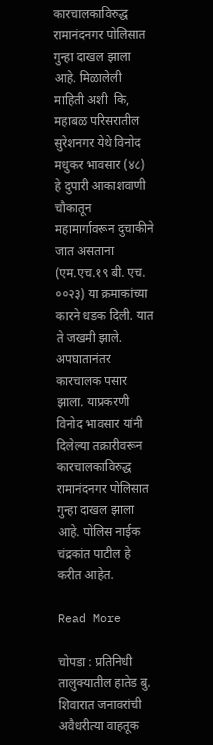कारचालकाविरुद्ध रामानंदनगर पोलिसात गुन्हा दाखल झाला आहे. मिळालेली माहिती अशी  कि, महाबळ परिसरातील सुरेशनगर येथे विनोद मधुकर भावसार (४८) हे दुपारी आकाशवाणी चौकातून महामार्गावरून दुचाकीने जात असताना (एम.एच.१९ बी. एच. ००२३) या क्रमाकांच्या कारने धडक दिली. यात ते जखमी झाले. अपघातानंतर कारचालक पसार झाला. याप्रकरणी विनोद भावसार यांनी दिलेल्या तक्रारीवरून कारचालकाविरुद्ध रामानंदनगर पोलिसात गुन्हा दाखल झाला आहे. पोलिस नाईक चंद्रकांत पाटील हे करीत आहेत.

Read More

चोपडा : प्रतिनिधी  तालुक्यातील हातेड बु. शिवारात जनावरांची अवैधरीत्या वाहतूक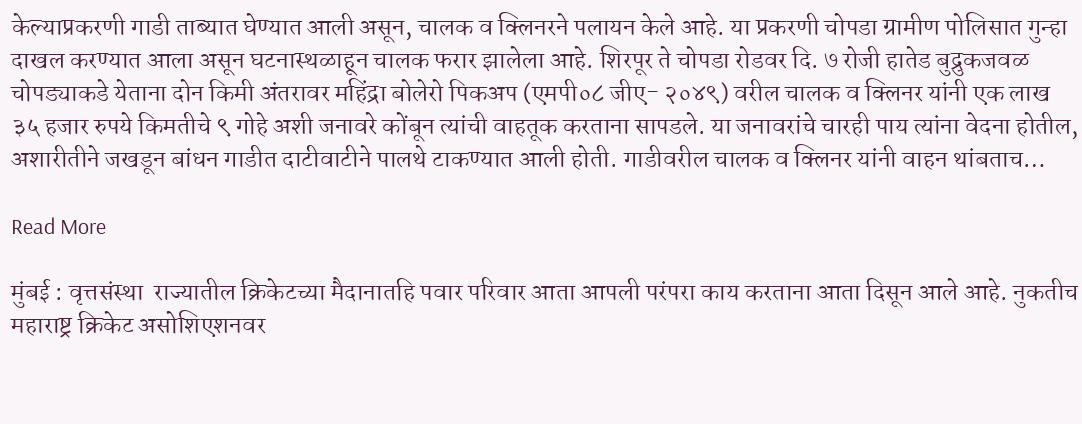केल्याप्रकरणी गाडी ताब्यात घेण्यात आली असून, चालक व क्लिनरने पलायन केले आहे. या प्रकरणी चोपडा ग्रामीण पोलिसात गुन्हा दाखल करण्यात आला असून घटनास्थळाहून चालक फरार झालेला आहे. शिरपूर ते चोपडा रोडवर दि. ७ रोजी हातेड बुद्रुकजवळ चोपड्याकडे येताना दोन किमी अंतरावर महिंद्रा बोलेरो पिकअप (एमपी०८ जीए- २०४९) वरील चालक व क्लिनर यांनी एक लाख ३५ हजार रुपये किमतीचे ९ गोहे अशी जनावरे कोंबून त्यांची वाहतूक करताना सापडले. या जनावरांचे चारही पाय त्यांना वेदना होतील, अशारीतीने जखडून बांधन गाडीत दाटीवाटीने पालथे टाकण्यात आली होती. गाडीवरील चालक व क्लिनर यांनी वाहन थांबताच…

Read More

मुंबई : वृत्तसंस्था  राज्यातील क्रिकेटच्या मैदानातहि पवार परिवार आता आपली परंपरा काय करताना आता दिसून आले आहे. नुकतीच महाराष्ट्र क्रिकेट असोशिएशनवर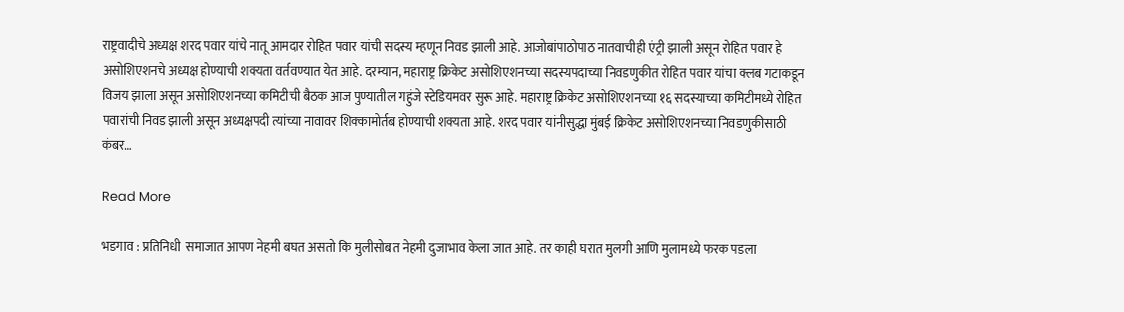राष्ट्रवादीचे अध्यक्ष शरद पवार यांचे नातू आमदार रोहित पवार यांची सदस्य म्हणून निवड झाली आहे. आजोबांपाठोपाठ नातवाचीही एंट्री झाली असून रोहित पवार हे असोशिएशनचे अध्यक्ष होण्याची शक्यता वर्तवण्यात येत आहे. दरम्यान, महाराष्ट्र क्रिकेट असोशिएशनच्या सदस्यपदाच्या निवडणुकीत रोहित पवार यांचा क्लब गटाकडून विजय झाला असून असोशिएशनच्या कमिटीची बैठक आज पुण्यातील गहुंजे स्टेडियमवर सुरू आहे. महाराष्ट्र क्रिकेट असोशिएशनच्या १६ सदस्याच्या कमिटीमध्ये रोहित पवारांची निवड झाली असून अध्यक्षपदी त्यांच्या नावावर शिक्कामोर्तब होण्याची शक्यता आहे. शरद पवार यांनीसुद्धा मुंबई क्रिकेट असोशिएशनच्या निवडणुकीसाठी कंबर…

Read More

भडगाव : प्रतिनिधी  समाजात आपण नेहमी बघत असतो कि मुलीसोबत नेहमी दुजाभाव केला जात आहे. तर काही घरात मुलगी आणि मुलामध्ये फरक पडला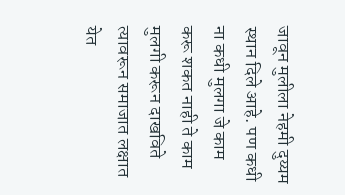जावून मुलीला नेहमी दुय्यम स्थान दिले आहे. पण कधी ना कधी मुलगा जे काम करू शकत नाही ते काम मुलगी करून दाखविते त्यावरून समाजात लक्षात येत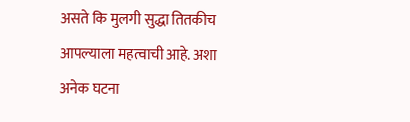असते कि मुलगी सुद्धा तितकीच आपल्याला महत्वाची आहे. अशा अनेक घटना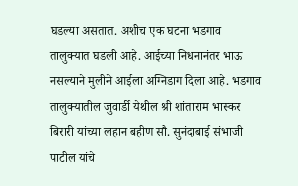घडल्या असतात. अशीच एक घटना भडगाव तालुक्यात घडली आहे. आईच्या निधनानंतर भाऊ नसल्याने मुलीने आईला अग्निडाग दिला आहे. भडगाव तालुक्यातील जुवार्डी येथील श्री शांताराम भास्कर बिरारी यांच्या लहान बहीण सौ. सुनंदाबाई संभाजी पाटील यांचे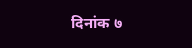दिनांक ७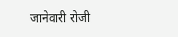जानेवारी रोजी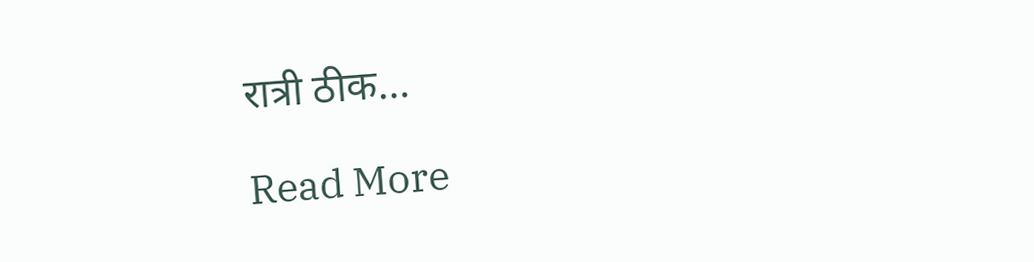रात्री ठीक…

Read More